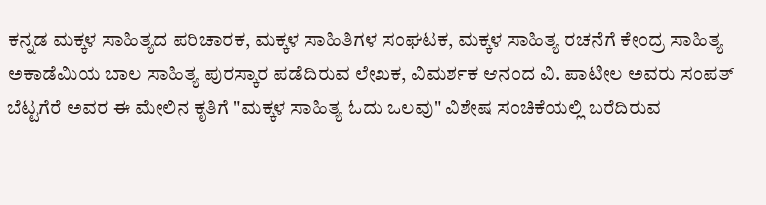ಕನ್ನಡ ಮಕ್ಕಳ ಸಾಹಿತ್ಯದ ಪರಿಚಾರಕ, ಮಕ್ಕಳ ಸಾಹಿತಿಗಳ ಸಂಘಟಕ, ಮಕ್ಕಳ ಸಾಹಿತ್ಯ ರಚನೆಗೆ ಕೇಂದ್ರ ಸಾಹಿತ್ಯ ಅಕಾಡೆಮಿಯ ಬಾಲ ಸಾಹಿತ್ಯ ಪುರಸ್ಕಾರ ಪಡೆದಿರುವ ಲೇಖಕ, ವಿಮರ್ಶಕ ಆನಂದ ವಿ. ಪಾಟೀಲ ಅವರು ಸಂಪತ್ ಬೆಟ್ಟಗೆರೆ ಅವರ ಈ ಮೇಲಿನ ಕೃತಿಗೆ "ಮಕ್ಕಳ ಸಾಹಿತ್ಯ ಓದು ಒಲವು" ವಿಶೇಷ ಸಂಚಿಕೆಯಲ್ಲಿ ಬರೆದಿರುವ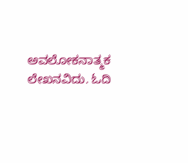ಅವಲೋಕನಾತ್ಮಕ ಲೇಖನವಿದು. ಓದಿ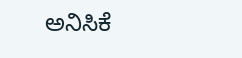ಅನಿಸಿಕೆ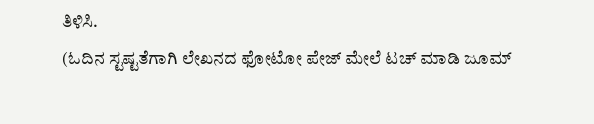ತಿಳಿಸಿ.
(ಓದಿನ ಸ್ಟಷ್ಟತೆಗಾಗಿ ಲೇಖನದ ಫೋಟೋ ಪೇಜ್ ಮೇಲೆ ಟಚ್ ಮಾಡಿ ಜೂಮ್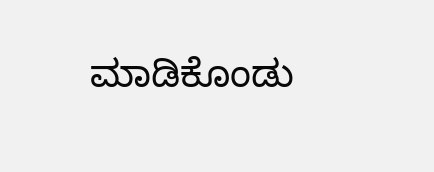ಮಾಡಿಕೊಂಡು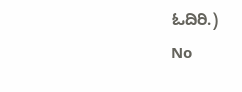ಓದಿರಿ.)
No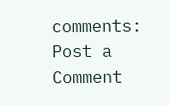comments:
Post a Comment